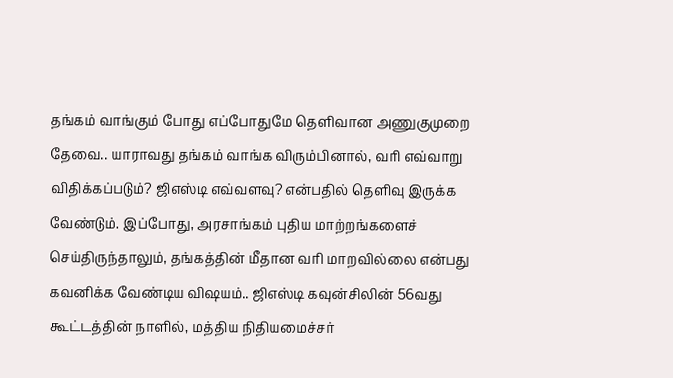தங்கம் வாங்கும் போது எப்போதுமே தெளிவான அணுகுமுறை தேவை.. யாராவது தங்கம் வாங்க விரும்பினால், வரி எவ்வாறு விதிக்கப்படும்? ஜிஎஸ்டி எவ்வளவு? என்பதில் தெளிவு இருக்க வேண்டும். இப்போது, அரசாங்கம் புதிய மாற்றங்களைச் செய்திருந்தாலும், தங்கத்தின் மீதான வரி மாறவில்லை என்பது கவனிக்க வேண்டிய விஷயம்.. ஜிஎஸ்டி கவுன்சிலின் 56வது கூட்டத்தின் நாளில், மத்திய நிதியமைச்சர்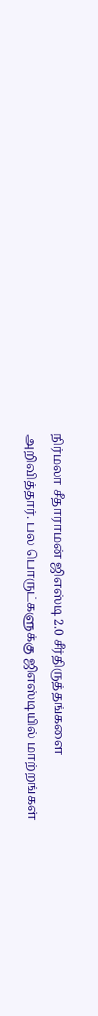நிர்மலா சீதாராமன் ஜிஎஸ்டி 2.0 சீர்திருத்தங்களை அறிவித்தார். பல பொருட்களுக்கு ஜிஎஸ்டியில் மாற்றங்கள்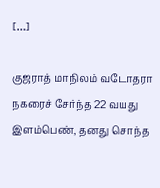[…]

குஜராத் மாநிலம் வடோதரா நகரைச் சேர்ந்த 22 வயது இளம்பெண், தனது சொந்த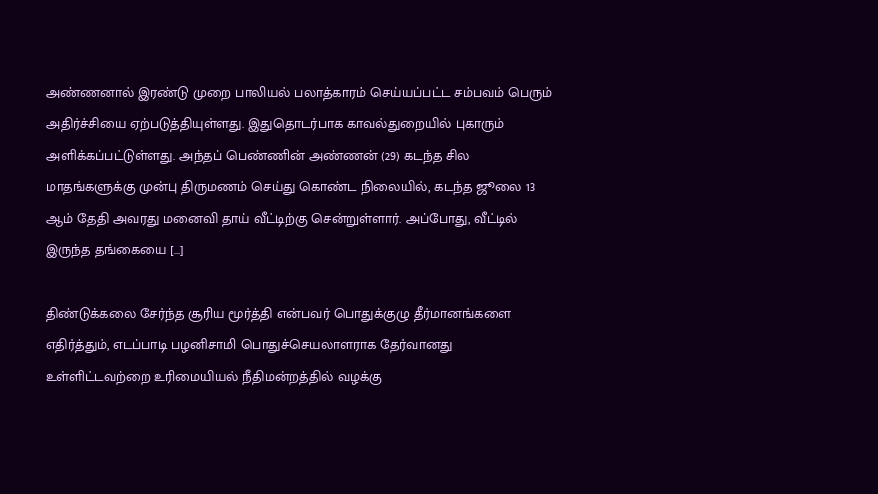அண்ணனால் இரண்டு முறை பாலியல் பலாத்காரம் செய்யப்பட்ட சம்பவம் பெரும் அதிர்ச்சியை ஏற்படுத்தியுள்ளது. இதுதொடர்பாக காவல்துறையில் புகாரும் அளிக்கப்பட்டுள்ளது. அந்தப் பெண்ணின் அண்ணன் (29) கடந்த சில மாதங்களுக்கு முன்பு திருமணம் செய்து கொண்ட நிலையில், கடந்த ஜூலை 13 ஆம் தேதி அவரது மனைவி தாய் வீட்டிற்கு சென்றுள்ளார். அப்போது, வீட்டில் இருந்த தங்கையை […]

திண்டுக்கலை சேர்ந்த சூரிய மூர்த்தி என்பவர் பொதுக்குழு தீர்மானங்களை எதிர்த்தும், எடப்பாடி பழனிசாமி பொதுச்செயலாளராக தேர்வானது உள்ளிட்டவற்றை உரிமையியல் நீதிமன்றத்தில் வழக்கு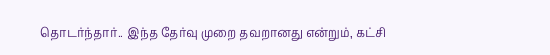தொடர்ந்தார்.. இந்த தேர்வு முறை தவறானது என்றும், கட்சி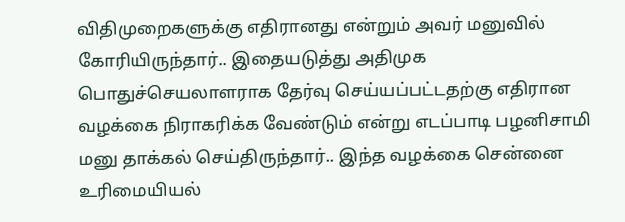விதிமுறைகளுக்கு எதிரானது என்றும் அவர் மனுவில் கோரியிருந்தார்.. இதையடுத்து அதிமுக பொதுச்செயலாளராக தேர்வு செய்யப்பட்டதற்கு எதிரான வழக்கை நிராகரிக்க வேண்டும் என்று எடப்பாடி பழனிசாமி மனு தாக்கல் செய்திருந்தார்.. இந்த வழக்கை சென்னை உரிமையியல்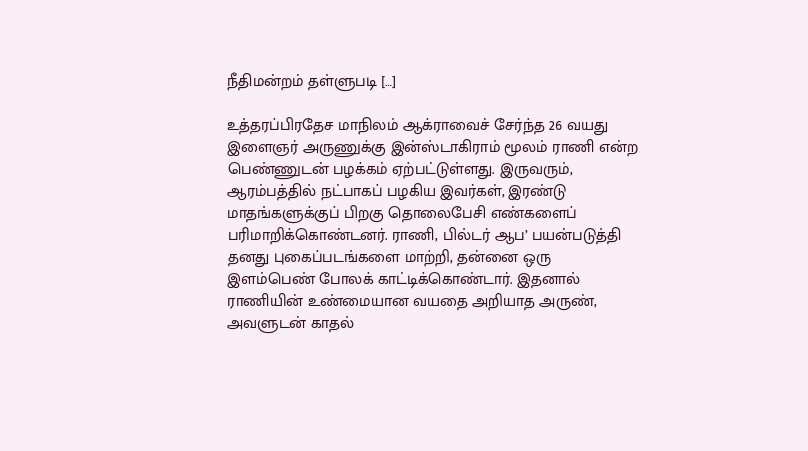நீதிமன்றம் தள்ளுபடி […]

உத்தரப்பிரதேச மாநிலம் ஆக்ராவைச் சேர்ந்த 26 வயது இளைஞர் அருணுக்கு இன்ஸ்டாகிராம் மூலம் ராணி என்ற பெண்ணுடன் பழக்கம் ஏற்பட்டுள்ளது. இருவரும், ஆரம்பத்தில் நட்பாகப் பழகிய இவர்கள், இரண்டு மாதங்களுக்குப் பிறகு தொலைபேசி எண்களைப் பரிமாறிக்கொண்டனர். ராணி, பில்டர் ஆப’ பயன்படுத்தி தனது புகைப்படங்களை மாற்றி, தன்னை ஒரு இளம்பெண் போலக் காட்டிக்கொண்டார். இதனால் ராணியின் உண்மையான வயதை அறியாத அருண், அவளுடன் காதல்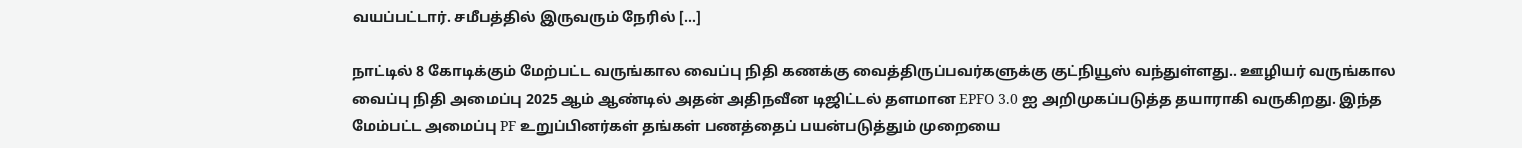வயப்பட்டார். சமீபத்தில் இருவரும் நேரில் […]

நாட்டில் 8 கோடிக்கும் மேற்பட்ட வருங்கால வைப்பு நிதி கணக்கு வைத்திருப்பவர்களுக்கு குட்நியூஸ் வந்துள்ளது.. ஊழியர் வருங்கால வைப்பு நிதி அமைப்பு 2025 ஆம் ஆண்டில் அதன் அதிநவீன டிஜிட்டல் தளமான EPFO 3.0 ஐ அறிமுகப்படுத்த தயாராகி வருகிறது. இந்த மேம்பட்ட அமைப்பு PF உறுப்பினர்கள் தங்கள் பணத்தைப் பயன்படுத்தும் முறையை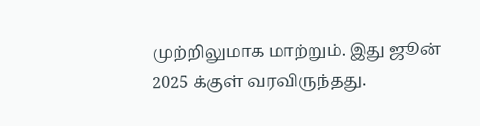முற்றிலுமாக மாற்றும். இது ஜூன் 2025 க்குள் வரவிருந்தது.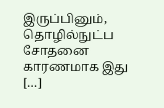இருப்பினும், தொழில்நுட்ப சோதனை காரணமாக இது […]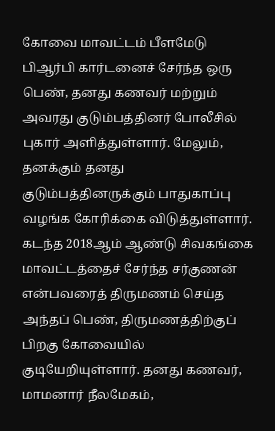கோவை மாவட்டம் பீளமேடு பிஆர்பி கார்டனைச் சேர்ந்த ஒரு பெண், தனது கணவர் மற்றும் அவரது குடும்பத்தினர் போலீசில் புகார் அளித்துள்ளார். மேலும், தனக்கும் தனது குடும்பத்தினருக்கும் பாதுகாப்பு வழங்க கோரிக்கை விடுத்துள்ளார். கடந்த 2018ஆம் ஆண்டு சிவகங்கை மாவட்டத்தைச் சேர்ந்த சர்குணன் என்பவரைத் திருமணம் செய்த அந்தப் பெண், திருமணத்திற்குப் பிறகு கோவையில் குடியேறியுள்ளார். தனது கணவர், மாமனார் நீலமேகம்,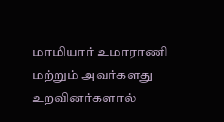மாமியார் உமாராணி மற்றும் அவர்களது உறவினர்களால்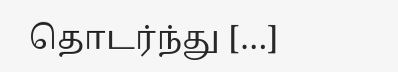தொடர்ந்து […]